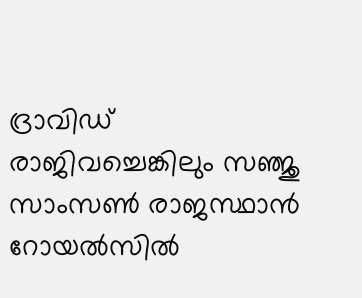ദ്രാവിഡ് രാജിവച്ചെങ്കിലും സഞ്ജു സാംസണ്‍ രാജസ്ഥാന്‍ റോയല്‍സില്‍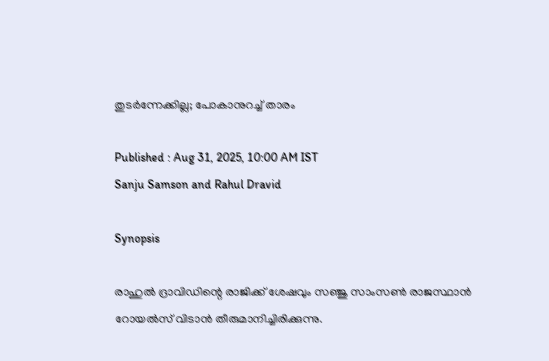തുടര്‍ന്നേക്കില്ല; പോകാനുറച്ച് താരം

Published : Aug 31, 2025, 10:00 AM IST
Sanju Samson and Rahul Dravid

Synopsis

രാഹുല്‍ ദ്രാവിഡിന്റെ രാജിക്ക് ശേഷവും സഞ്ജു സാംസണ്‍ രാജസ്ഥാന്‍ റോയല്‍സ് വിടാന്‍ തീരുമാനിച്ചിരിക്കുന്നു.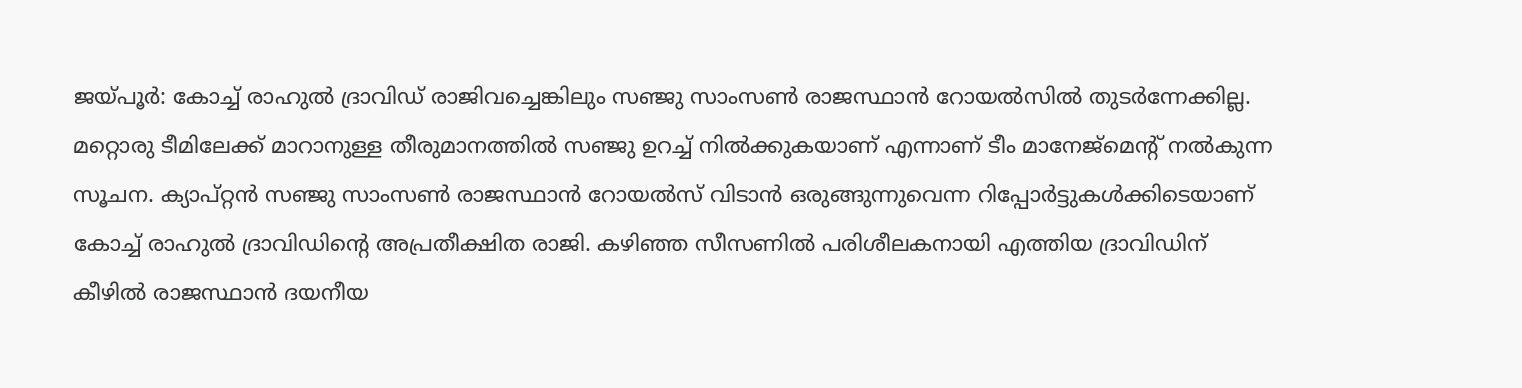ജയ്പൂര്‍: കോച്ച് രാഹുല്‍ ദ്രാവിഡ് രാജിവച്ചെങ്കിലും സഞ്ജു സാംസണ്‍ രാജസ്ഥാന്‍ റോയല്‍സില്‍ തുടര്‍ന്നേക്കില്ല. മറ്റൊരു ടീമിലേക്ക് മാറാനുള്ള തീരുമാനത്തില്‍ സഞ്ജു ഉറച്ച് നില്‍ക്കുകയാണ് എന്നാണ് ടീം മാനേജ്‌മെന്റ് നല്‍കുന്ന സൂചന. ക്യാപ്റ്റന്‍ സഞ്ജു സാംസണ്‍ രാജസ്ഥാന്‍ റോയല്‍സ് വിടാന്‍ ഒരുങ്ങുന്നുവെന്ന റിപ്പോര്‍ട്ടുകള്‍ക്കിടെയാണ് കോച്ച് രാഹുല്‍ ദ്രാവിഡിന്റെ അപ്രതീക്ഷിത രാജി. കഴിഞ്ഞ സീസണില്‍ പരിശീലകനായി എത്തിയ ദ്രാവിഡിന് കീഴില്‍ രാജസ്ഥാന്‍ ദയനീയ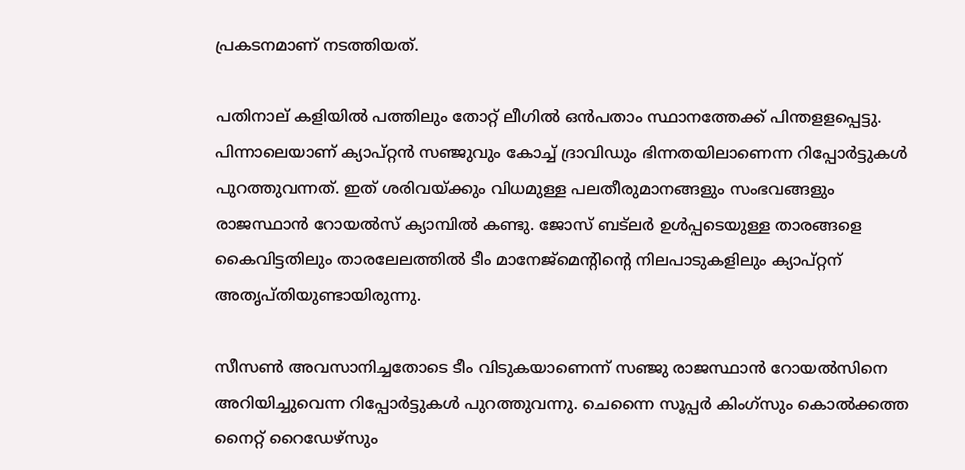പ്രകടനമാണ് നടത്തിയത്.

പതിനാല് കളിയില്‍ പത്തിലും തോറ്റ് ലീഗില്‍ ഒന്‍പതാം സ്ഥാനത്തേക്ക് പിന്തളളപ്പെട്ടു. പിന്നാലെയാണ് ക്യാപ്റ്റന്‍ സഞ്ജുവും കോച്ച് ദ്രാവിഡും ഭിന്നതയിലാണെന്ന റിപ്പോര്‍ട്ടുകള്‍ പുറത്തുവന്നത്. ഇത് ശരിവയ്ക്കും വിധമുള്ള പലതീരുമാനങ്ങളും സംഭവങ്ങളും രാജസ്ഥാന്‍ റോയല്‍സ് ക്യാമ്പില്‍ കണ്ടു. ജോസ് ബട്‌ലര്‍ ഉള്‍പ്പടെയുള്ള താരങ്ങളെ കൈവിട്ടതിലും താരലേലത്തില്‍ ടീം മാനേജ്‌മെന്റിന്റെ നിലപാടുകളിലും ക്യാപ്റ്റന് അതൃപ്തിയുണ്ടായിരുന്നു.

സീസണ്‍ അവസാനിച്ചതോടെ ടീം വിടുകയാണെന്ന് സഞ്ജു രാജസ്ഥാന്‍ റോയല്‍സിനെ അറിയിച്ചുവെന്ന റിപ്പോര്‍ട്ടുകള്‍ പുറത്തുവന്നു. ചെന്നൈ സൂപ്പര്‍ കിംഗ്‌സും കൊല്‍ക്കത്ത നൈറ്റ് റൈഡേഴ്‌സും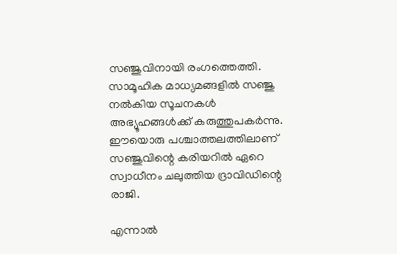സഞ്ജുവിനായി രംഗത്തെത്തി. സാമൂഹിക മാധ്യമങ്ങളില്‍ സഞ്ജു നല്‍കിയ സൂചനകള്‍ അഭ്യൂഹങ്ങള്‍ക്ക് കരുത്തുപകര്‍ന്നു. ഈയൊരു പശ്ചാത്തലത്തിലാണ് സഞ്ജുവിന്റെ കരിയറില്‍ ഏറെ സ്വാധീനം ചലുത്തിയ ദ്രാവിഡിന്റെ രാജി.

എന്നാല്‍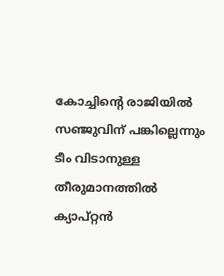കോച്ചിന്റെ രാജിയില്‍ സഞ്ജുവിന് പങ്കില്ലെന്നും ടീം വിടാനുള്ള തീരുമാനത്തില്‍ ക്യാപ്റ്റന്‍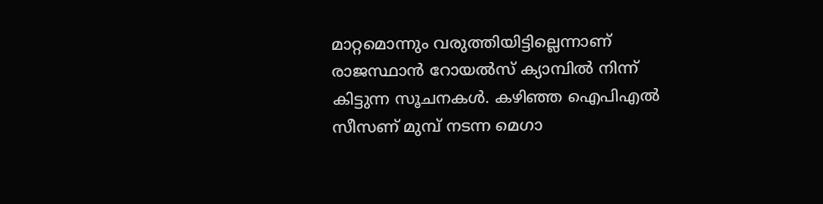മാറ്റമൊന്നും വരുത്തിയിട്ടില്ലെന്നാണ് രാജസ്ഥാന്‍ റോയല്‍സ് ക്യാമ്പില്‍ നിന്ന് കിട്ടുന്ന സൂചനകള്‍. കഴിഞ്ഞ ഐപിഎല്‍ സീസണ് മുമ്പ് നടന്ന മെഗാ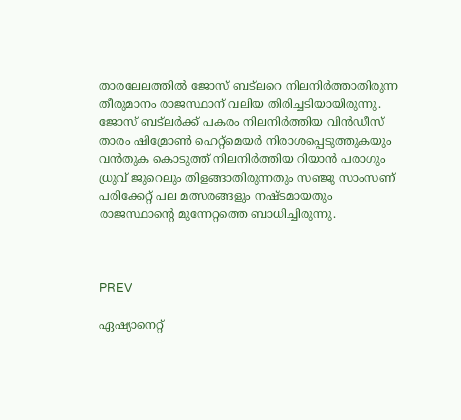താരലേലത്തില്‍ ജോസ് ബട്ലറെ നിലനിര്‍ത്താതിരുന്ന തീരുമാനം രാജസ്ഥാന് വലിയ തിരിച്ചടിയായിരുന്നു. ജോസ് ബട്ലര്‍ക്ക് പകരം നിലനിര്‍ത്തിയ വിന്‍ഡീസ് താരം ഷിമ്രോണ്‍ ഹെറ്റ്‌മെയര്‍ നിരാശപ്പെടുത്തുകയും വന്‍തുക കൊടുത്ത് നിലനിര്‍ത്തിയ റിയാന്‍ പരാഗും ധ്രുവ് ജുറെലും തിളങ്ങാതിരുന്നതും സഞ്ജു സാംസണ് പരിക്കേറ്റ് പല മത്സരങ്ങളും നഷ്ടമായതും രാജസ്ഥാന്റെ മുന്നേറ്റത്തെ ബാധിച്ചിരുന്നു.



PREV

ഏഷ്യാനെറ്റ്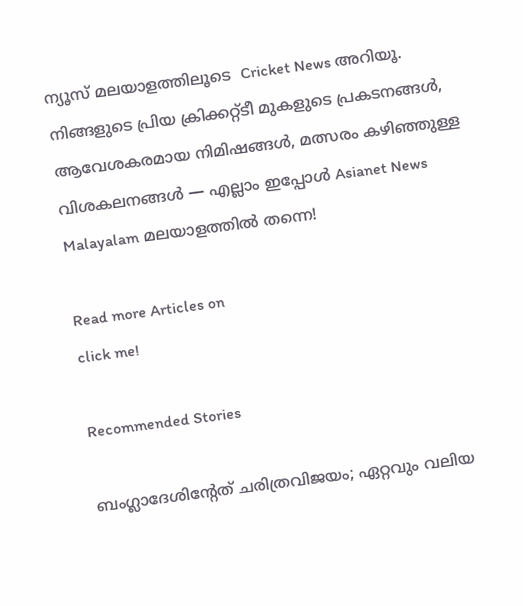ന്യൂസ് മലയാളത്തിലൂടെ  Cricket News അറിയൂ.  നിങ്ങളുടെ പ്രിയ ക്രിക്കറ്റ്ടീ മുകളുടെ പ്രകടനങ്ങൾ, ആവേശകരമായ നിമിഷങ്ങൾ, മത്സരം കഴിഞ്ഞുള്ള വിശകലനങ്ങൾ — എല്ലാം ഇപ്പോൾ Asianet News Malayalam മലയാളത്തിൽ തന്നെ!

Read more Articles on
click me!

Recommended Stories

ബംഗ്ലാദേശിന്‍റേത് ചരിത്രവിജയം; ഏറ്റവും വലിയ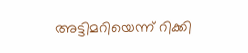അട്ടിമറിയെന്ന് റിക്കി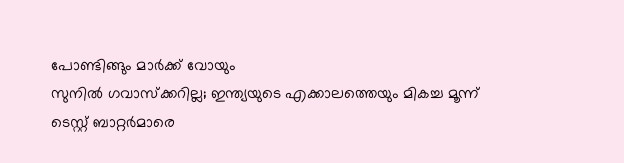പോണ്ടിങ്ങും മാര്‍ക്ക് വോയും
സുനില്‍ ഗവാസ്‌ക്കറില്ല; ഇന്ത്യയുടെ എക്കാലത്തെയും മികച്ച മൂന്ന് ടെസ്റ്റ് ബാറ്റര്‍മാരെ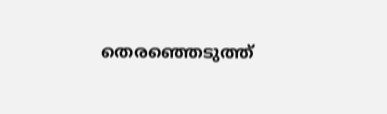തെരഞ്ഞെടുത്ത്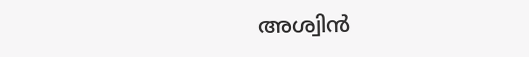അശ്വിന്‍